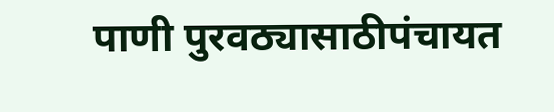पाणी पुरवठ्यासाठीपंचायत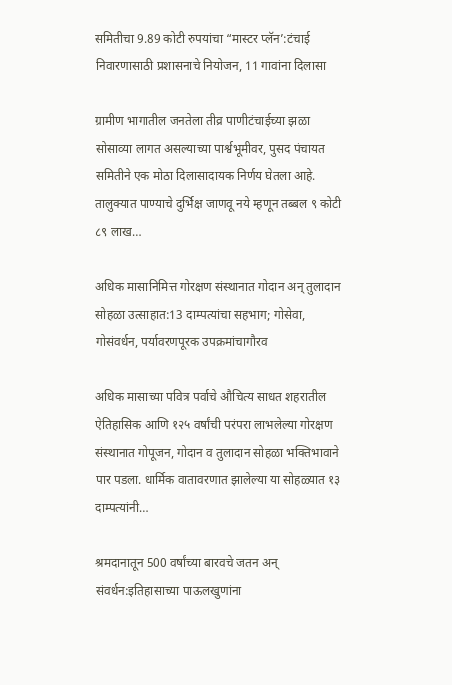समितीचा 9.89 कोटी रुपयांचा “मास्टर प्लॅन’:टंचाई निवारणासाठी प्रशासनाचे नियोजन, 11 गावांना दिलासा

ग्रामीण भागातील जनतेला तीव्र पाणीटंचाईच्या झळा सोसाव्या लागत असल्याच्या पार्श्वभूमीवर, पुसद पंचायत समितीने एक मोठा दिलासादायक निर्णय घेतला आहे. तालुक्यात पाण्याचे दुर्भिक्ष जाणवू नये म्हणून तब्बल ९ कोटी ८९ लाख…

अधिक मासानिमित्त गोरक्षण संस्थानात गोदान अन् तुलादान सोहळा उत्साहात:13 दाम्पत्यांचा सहभाग; गोसेवा, गोसंवर्धन, पर्यावरणपूरक उपक्रमांचागौरव

अधिक मासाच्या पवित्र पर्वाचे औचित्य साधत शहरातील ऐतिहासिक आणि १२५ वर्षांची परंपरा लाभलेल्या गोरक्षण संस्थानात गोपूजन, गोदान व तुलादान सोहळा भक्तिभावाने पार पडला. धार्मिक वातावरणात झालेल्या या सोहळ्यात १३ दाम्पत्यांनी…

श्रमदानातून 500 वर्षांच्या बारवचे जतन अन् संवर्धन:इतिहासाच्या पाऊलखुणांना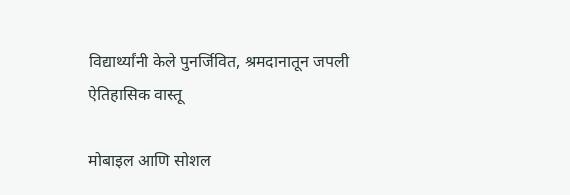विद्यार्थ्यांनी केले पुनर्जिवित, श्रमदानातून जपली ऐतिहासिक वास्तू

मोबाइल आणि सोशल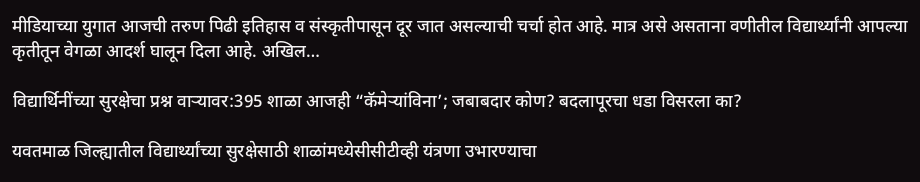मीडियाच्या युगात आजची तरुण पिढी इतिहास व संस्कृतीपासून दूर जात असल्याची चर्चा होत आहे. मात्र असे असताना वणीतील विद्यार्थ्यांनी आपल्या कृतीतून वेगळा आदर्श घालून दिला आहे. अखिल…

विद्यार्थिनींच्या सुरक्षेचा प्रश्न वाऱ्यावर:395 शाळा आजही “कॅमेऱ्यांविना’; जबाबदार कोण? बदलापूरचा धडा विसरला का?

यवतमाळ जिल्ह्यातील विद्यार्थ्यांच्या सुरक्षेसाठी शाळांमध्येसीसीटीव्ही यंत्रणा उभारण्याचा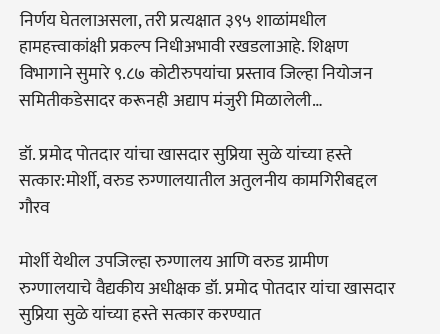निर्णय घेतलाअसला, तरी प्रत्यक्षात ३९५ शाळांमधील हामहत्त्वाकांक्षी प्रकल्प निधीअभावी रखडलाआहे. शिक्षण विभागाने सुमारे ९.८७ कोटीरुपयांचा प्रस्ताव जिल्हा नियोजन समितीकडेसादर करूनही अद्याप मंजुरी मिळालेली…

डॉ. प्रमोद पोतदार यांचा खासदार सुप्रिया सुळे यांच्या हस्ते सत्कार:मोर्शी, वरुड रुग्णालयातील अतुलनीय कामगिरीबद्दल गौरव

मोर्शी येथील उपजिल्हा रुग्णालय आणि वरुड ग्रामीण रुग्णालयाचे वैद्यकीय अधीक्षक डॉ. प्रमोद पोतदार यांचा खासदार सुप्रिया सुळे यांच्या हस्ते सत्कार करण्यात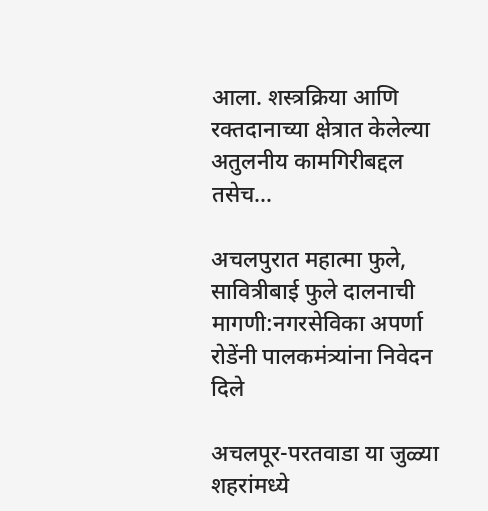आला. शस्त्रक्रिया आणि रक्तदानाच्या क्षेत्रात केलेल्या अतुलनीय कामगिरीबद्दल तसेच…

अचलपुरात महात्मा फुले, सावित्रीबाई फुले दालनाची मागणी:नगरसेविका अपर्णा रोडेंनी पालकमंत्र्यांना निवेदन दिले

अचलपूर-परतवाडा या जुळ्या शहरांमध्ये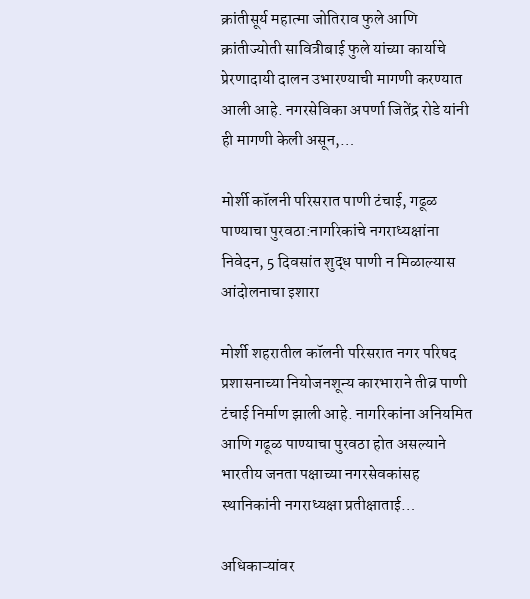क्रांतीसूर्य महात्मा जोतिराव फुले आणि क्रांतीज्योती सावित्रीबाई फुले यांच्या कार्याचे प्रेरणादायी दालन उभारण्याची मागणी करण्यात आली आहे. नगरसेविका अपर्णा जितेंद्र रोडे यांनी ही मागणी केली असून,…

मोर्शी कॉलनी परिसरात पाणी टंचाई, गढूळ पाण्याचा पुरवठा:नागरिकांचे नगराध्यक्षांना निवेदन, 5 दिवसांत शुद्ध पाणी न मिळाल्यास आंदोलनाचा इशारा

मोर्शी शहरातील कॉलनी परिसरात नगर परिषद प्रशासनाच्या नियोजनशून्य कारभाराने तीव्र पाणी टंचाई निर्माण झाली आहे. नागरिकांना अनियमित आणि गढूळ पाण्याचा पुरवठा होत असल्याने भारतीय जनता पक्षाच्या नगरसेवकांसह स्थानिकांनी नगराध्यक्षा प्रतीक्षाताई…

अधिकाऱ्यांवर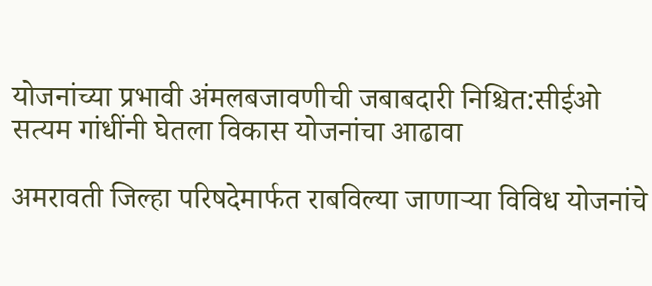योजनांच्या प्रभावी अंमलबजावणीची जबाबदारी निश्चित:सीईओ सत्यम गांधींनी घेतला विकास योजनांचा आढावा

अमरावती जिल्हा परिषदेमार्फत राबविल्या जाणाऱ्या विविध योजनांचे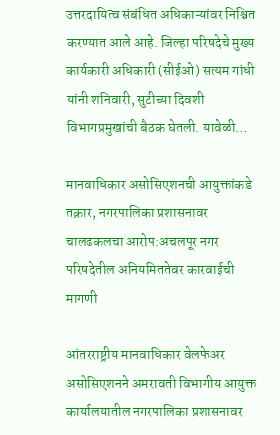उत्तरदायित्व संबंधित अधिकाऱ्यांवर निश्चित करण्यात आले आहे. जिल्हा परिषदेचे मुख्य कार्यकारी अधिकारी (सीईओ) सत्यम गांधी यांनी शनिवारी, सुटीच्या दिवशी विभागप्रमुखांची बैठक घेतली. यावेळी…

मानवाधिकार असोसिएशनची आयुक्तांकडे तक्रार, नगरपालिका प्रशासनावर चालढकलचा आरोप:अचलपूर नगर परिषदेतील अनियमिततेवर कारवाईची मागणी

आंतरराष्ट्रीय मानवाधिकार वेलफेअर असोसिएशनने अमरावती विभागीय आयुक्त कार्यालयातील नगरपालिका प्रशासनावर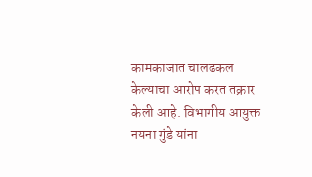कामकाजात चालढकल केल्याचा आरोप करत तक्रार केली आहे. विभागीय आयुक्त नयना गुंडे यांना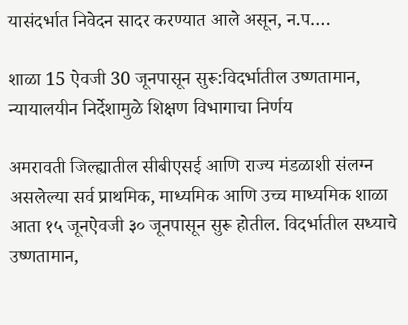यासंदर्भात निवेदन सादर करण्यात आले असून, न.प….

शाळा 15 ऐवजी 30 जूनपासून सुरू:विदर्भातील उष्णतामान, न्यायालयीन निर्देशामुळे शिक्षण विभागाचा निर्णय

अमरावती जिल्ह्यातील सीबीएसई आणि राज्य मंडळाशी संलग्न असलेल्या सर्व प्राथमिक, माध्यमिक आणि उच्च माध्यमिक शाळा आता १५ जूनऐवजी ३० जूनपासून सुरू होतील. विदर्भातील सध्याचे उष्णतामान,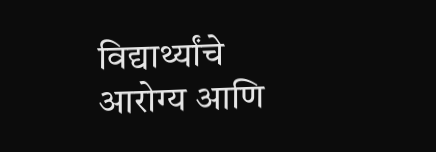विद्यार्थ्यांचे आरोग्य आणि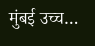मुंबई उच्च…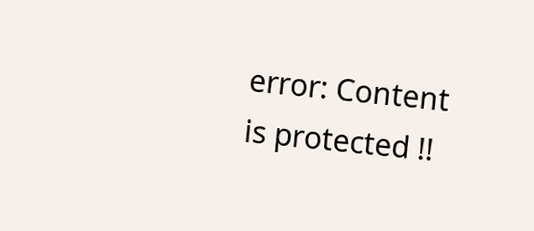error: Content is protected !!